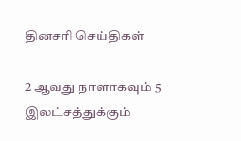தினசரி செய்திகள்

2 ஆவது நாளாகவும் 5 இலட்சத்துக்கும்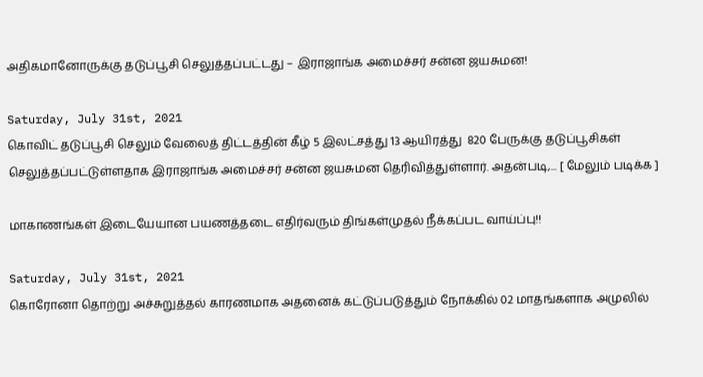அதிகமானோருக்கு தடுப்பூசி செலுத்தப்பட்டது – இராஜாங்க அமைச்சர் சன்ன ஜயசுமன!

Saturday, July 31st, 2021
கொவிட் தடுப்பூசி செலும் வேலைத் திட்டத்தின் கீழ் 5 இலட்சத்து 13 ஆயிரத்து  820 பேருக்கு தடுப்பூசிகள் செலுத்தப்பட்டுள்ளதாக இராஜாங்க அமைச்சர் சன்ன ஜயசுமன தெரிவித்துள்ளார். அதன்படி,... [ மேலும் படிக்க ]

மாகாணங்கள் இடையேயான பயணத்தடை எதிர்வரும் திங்கள்முதல் நீக்கப்பட வாய்ப்பு!!

Saturday, July 31st, 2021
கொரோனா தொற்று அச்சுறுத்தல் காரணமாக அதனைக் கட்டுப்படுத்தும் நோக்கில் 02 மாதங்களாக அமுலில்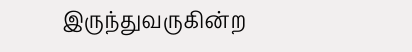இருந்துவருகின்ற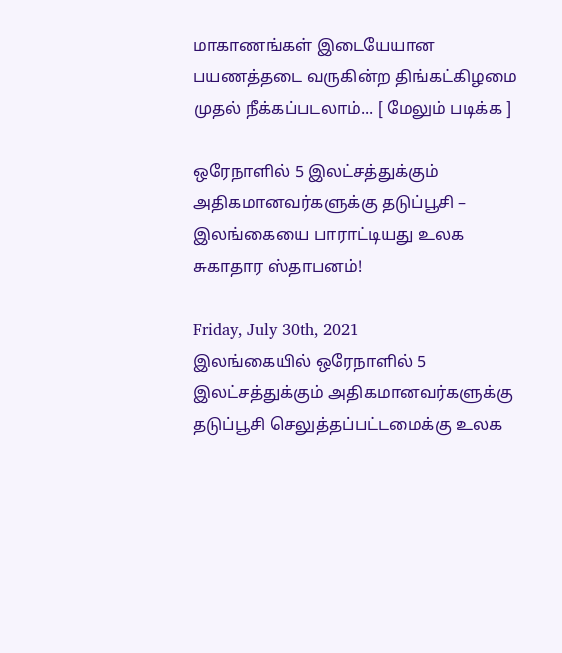மாகாணங்கள் இடையேயான பயணத்தடை வருகின்ற திங்கட்கிழமை முதல் நீக்கப்படலாம்... [ மேலும் படிக்க ]

ஒரேநாளில் 5 இலட்சத்துக்கும் அதிகமானவர்களுக்கு தடுப்பூசி – இலங்கையை பாராட்டியது உலக சுகாதார ஸ்தாபனம்!

Friday, July 30th, 2021
இலங்கையில் ஒரேநாளில் 5 இலட்சத்துக்கும் அதிகமானவர்களுக்கு தடுப்பூசி செலுத்தப்பட்டமைக்கு உலக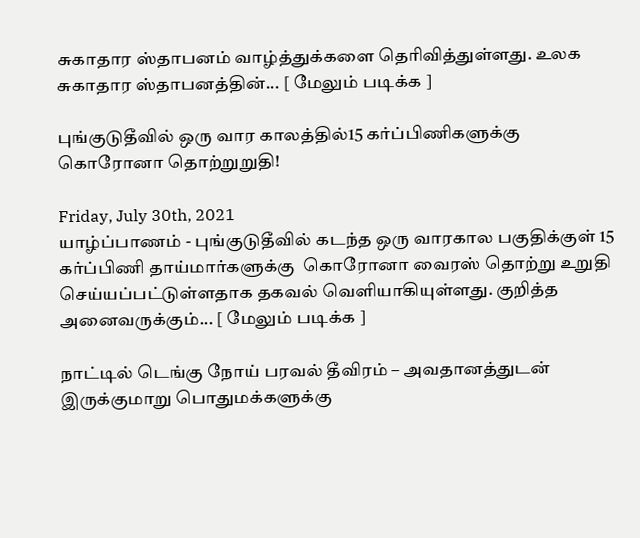சுகாதார ஸ்தாபனம் வாழ்த்துக்களை தெரிவித்துள்ளது. உலக சுகாதார ஸ்தாபனத்தின்... [ மேலும் படிக்க ]

புங்குடுதீவில் ஒரு வார காலத்தில்15 கர்ப்பிணிகளுக்கு கொரோனா தொற்றுறுதி!

Friday, July 30th, 2021
யாழ்ப்பாணம் - புங்குடுதீவில் கடந்த ஒரு வாரகால பகுதிக்குள் 15 கர்ப்பிணி தாய்மார்களுக்கு  கொரோனா வைரஸ் தொற்று உறுதி செய்யப்பட்டுள்ளதாக தகவல் வெளியாகியுள்ளது. குறித்த அனைவருக்கும்... [ மேலும் படிக்க ]

நாட்டில் டெங்கு நோய் பரவல் தீவிரம் – அவதானத்துடன் இருக்குமாறு பொதுமக்களுக்கு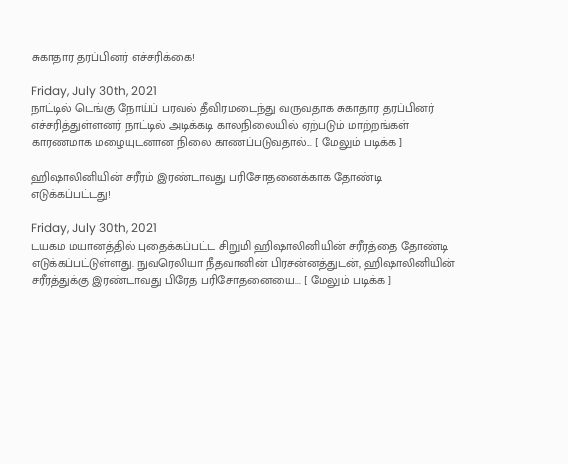சுகாதார தரப்பினர் எச்சரிக்கை!

Friday, July 30th, 2021
நாட்டில் டெங்கு நோய்ப் பரவல் தீவிரமடைந்து வருவதாக சுகாதார தரப்பினர் எச்சரித்துள்ளனர் நாட்டில் அடிக்கடி காலநிலையில் ஏற்படும் மாற்றங்கள் காரணமாக மழையுடனான நிலை காணப்படுவதால்... [ மேலும் படிக்க ]

ஹிஷாலினியின் சரீரம் இரண்டாவது பரிசோதனைக்காக தோண்டி எடுக்கப்பட்டது!

Friday, July 30th, 2021
டயகம மயானத்தில் புதைக்கப்பட்ட சிறுமி ஹிஷாலினியின் சரீரத்தை தோண்டி எடுக்கப்பட்டுள்ளது. நுவரெலியா நீதவானின் பிரசன்னத்துடன், ஹிஷாலினியின் சரீரத்துக்கு இரண்டாவது பிரேத பரிசோதனையை... [ மேலும் படிக்க ]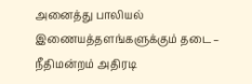அனைத்து பாலியல் இணையத்தளங்களுக்கும் தடை – நீதிமன்றம் அதிரடி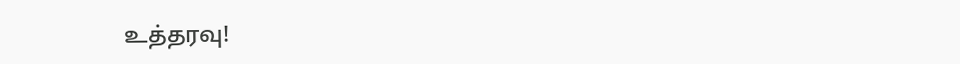உத்தரவு!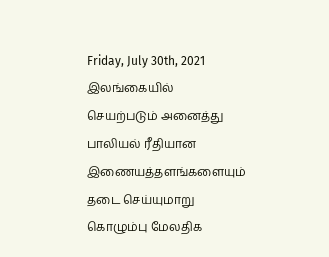Friday, July 30th, 2021
இலங்கையில் செயற்படும் அனைத்து பாலியல் ரீதியான இணையத்தளங்களையும் தடை செய்யுமாறு கொழும்பு மேலதிக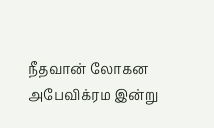நீதவான் லோகன அபேவிக்ரம இன்று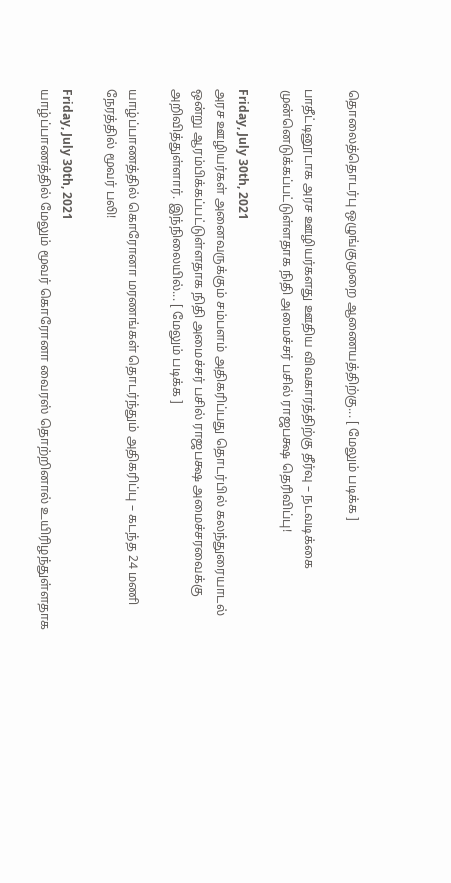தொலைத்தொடர்பு ஒழுங்குமுறை ஆணையத்திற்கு... [ மேலும் படிக்க ]

பாதீட்டினூடாக அரச ஊழியர்களது ஊதிய விவகாரத்திற்கு தீர்வு – நடவடிக்கை முன்னெடுக்கப்பட்டுள்ளதாக நிதி அமைச்சர் பசில் ராஜபக்ஷ தெரிவிப்பு!

Friday, July 30th, 2021
அரச ஊழியர்கள் அனைவருக்கும் சம்பளம் அதிகரிப்பது தொடர்பில் கலந்துரையாடல் ஒன்று ஆரம்பிக்கப்பட்டுள்ளதாக நிதி அமைச்சர் பசில் ராஜபக்ஷ அமைச்சரவைக்கு அறிவித்துள்ளார். இந்நிலையில்... [ மேலும் படிக்க ]

யாழ்ப்பாணத்தில் கொரோனா மரணங்கள் தொடர்ந்தும் அதிகரிப்பு – கடந்த 24 மணி நேரத்தில் மூவர் பலி!

Friday, July 30th, 2021
யாழ்ப்பாணத்தில் மேலும் மூவர் கொரோனா வைரஸ் தொற்றினால் உயிரிழந்துள்ளதாக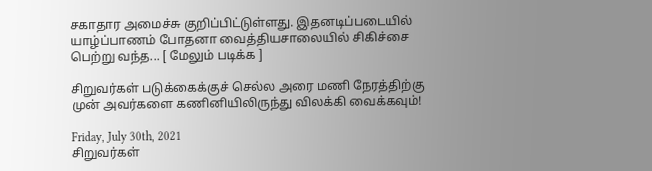சகாதார அமைச்சு குறிப்பிட்டுள்ளது. இதனடிப்படையில் யாழ்ப்பாணம் போதனா வைத்தியசாலையில் சிகிச்சை பெற்று வந்த... [ மேலும் படிக்க ]

சிறுவர்கள் படுக்கைக்குச் செல்ல அரை மணி நேரத்திற்கு முன் அவர்களை கணினியிலிருந்து விலக்கி வைக்கவும்!

Friday, July 30th, 2021
சிறுவர்கள்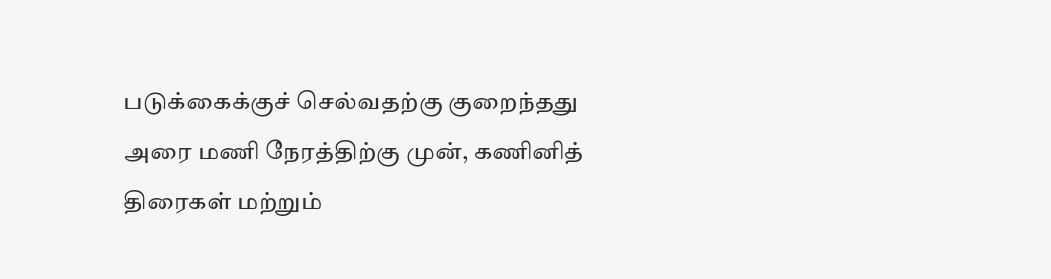படுக்கைக்குச் செல்வதற்கு குறைந்தது அரை மணி நேரத்திற்கு முன், கணினித் திரைகள் மற்றும்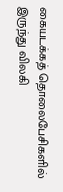கையடக்கத் தொலைபேசிகளில் இருந்து விலகி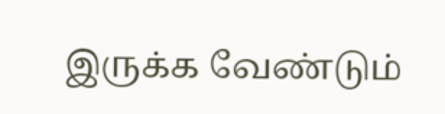இருக்க வேண்டும்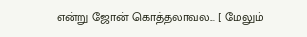என்று ஜோன் கொத்தலாவல... [ மேலும்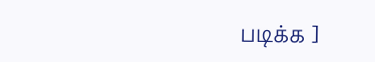படிக்க ]